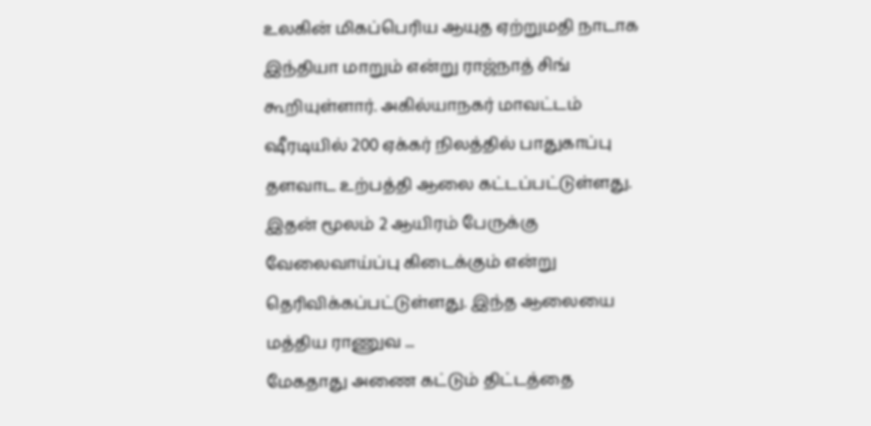உலகின் மிகப்பெரிய ஆயுத ஏற்றுமதி நாடாக இந்தியா மாறும் என்று ராஜ்நாத் சிங் கூறியுள்ளார். அகில்யாநகர் மாவட்டம் ஷீரடியில் 200 ஏக்கர் நிலத்தில் பாதுகாப்பு தளவாட உற்பத்தி ஆலை கட்டப்பட்டுள்ளது. இதன் மூலம் 2 ஆயிரம் பேருக்கு வேலைவாய்ப்பு கிடைக்கும் என்று தெரிவிக்கப்பட்டுள்ளது. இந்த ஆலையை மத்திய ராணுவ ...
மேகதாது அணை கட்டும் திட்டத்தை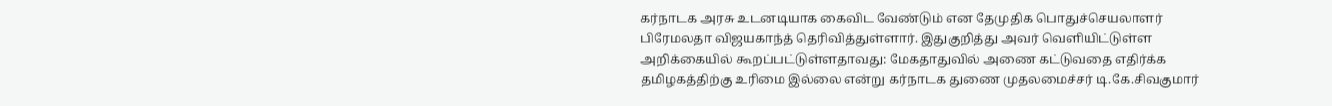கர்நாடக அரசு உடனடியாக கைவிட வேண்டும் என தேமுதிக பொதுச்செயலாளர் பிரேமலதா விஜயகாந்த் தெரிவித்துள்ளார். இதுகுறித்து அவர் வெளியிட்டுள்ள அறிக்கையில் கூறப்பட்டுள்ளதாவது: மேகதாதுவில் அணை கட்டுவதை எதிர்க்க தமிழகத்திற்கு உரிமை இல்லை என்று கர்நாடக துணை முதலமைச்சர் டி.கே.சிவகுமார்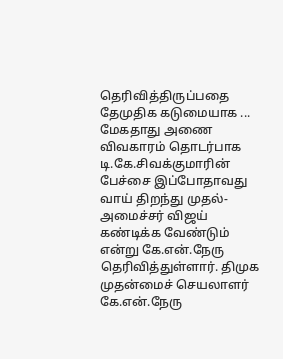தெரிவித்திருப்பதை தேமுதிக கடுமையாக ...
மேகதாது அணை விவகாரம் தொடர்பாக டி.கே.சிவக்குமாரின் பேச்சை இப்போதாவது வாய் திறந்து முதல்-அமைச்சர் விஜய் கண்டிக்க வேண்டும் என்று கே.என்.நேரு தெரிவித்துள்ளார். திமுக முதன்மைச் செயலாளர் கே.என்.நேரு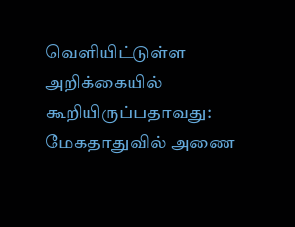வெளியிட்டுள்ள அறிக்கையில் கூறியிருப்பதாவது: மேகதாதுவில் அணை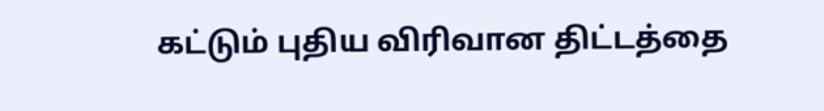கட்டும் புதிய விரிவான திட்டத்தை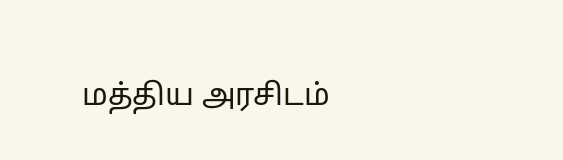மத்திய அரசிடம்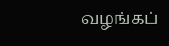வழங்கப்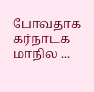போவதாக கர்நாடக மாநில ...